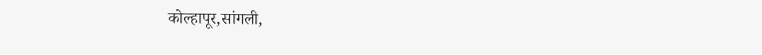कोल्हापूर,सांगली,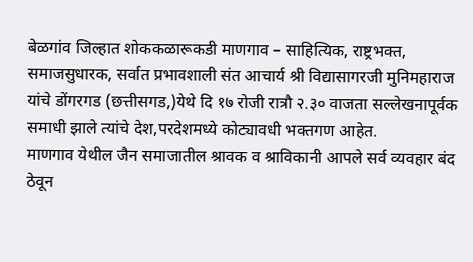बेळगांव जिल्हात शोककळारूकडी माणगाव – साहित्यिक, राष्ट्रभक्त, समाजसुधारक, सर्वात प्रभावशाली संत आचार्य श्री विद्यासागरजी मुनिमहाराज यांचे डोंगरगड (छत्तीसगड,)येथे दि १७ रोजी रात्रौ २.३० वाजता सल्लेखनापूर्वक समाधी झाले त्यांचे देश,परदेशमध्ये कोट्यावधी भक्तगण आहेत.
माणगाव येथील जैन समाजातील श्रावक व श्राविकानी आपले सर्व व्यवहार बंद ठेवून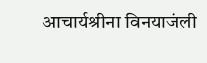आचार्यश्रीना विनयाजंली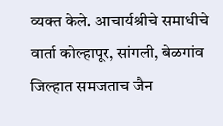व्यक्त केले. आचार्यश्रीचे समाधीचे वार्ता कोल्हापूर, सांगली, बेळगांव जिल्हात समजताच जैन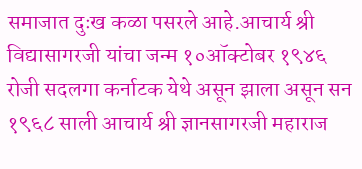समाजात दुःख कळा पसरले आहे.आचार्य श्री विद्यासागरजी यांचा जन्म १०ऑक्टोबर १९४६ रोजी सदलगा कर्नाटक येथे असून झाला असून सन १९६८ साली आचार्य श्री ज्ञानसागरजी महाराज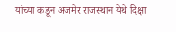यांच्या कडून अजमेर राजस्थान येथे दिक्षा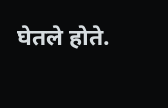घेतले होते.